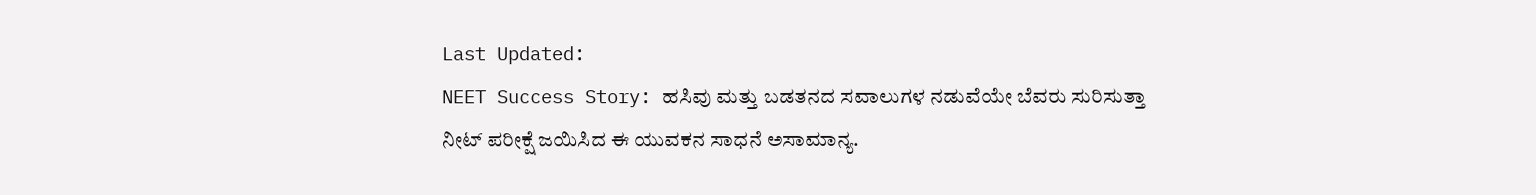Last Updated:
NEET Success Story: ಹಸಿವು ಮತ್ತು ಬಡತನದ ಸವಾಲುಗಳ ನಡುವೆಯೇ ಬೆವರು ಸುರಿಸುತ್ತಾ ನೀಟ್ ಪರೀಕ್ಷೆ ಜಯಿಸಿದ ಈ ಯುವಕನ ಸಾಧನೆ ಅಸಾಮಾನ್ಯ.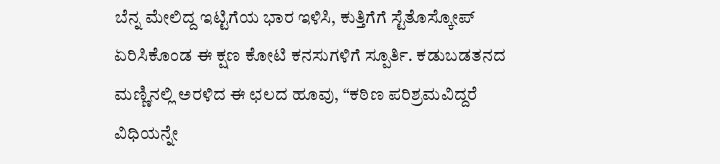ಬೆನ್ನ ಮೇಲಿದ್ದ ಇಟ್ಟಿಗೆಯ ಭಾರ ಇಳಿಸಿ, ಕುತ್ತಿಗೆಗೆ ಸ್ಟೆತೊಸ್ಕೋಪ್ ಏರಿಸಿಕೊಂಡ ಈ ಕ್ಷಣ ಕೋಟಿ ಕನಸುಗಳಿಗೆ ಸ್ಪೂರ್ತಿ. ಕಡುಬಡತನದ ಮಣ್ಣಿನಲ್ಲಿ ಅರಳಿದ ಈ ಛಲದ ಹೂವು, “ಕಠಿಣ ಪರಿಶ್ರಮವಿದ್ದರೆ ವಿಧಿಯನ್ನೇ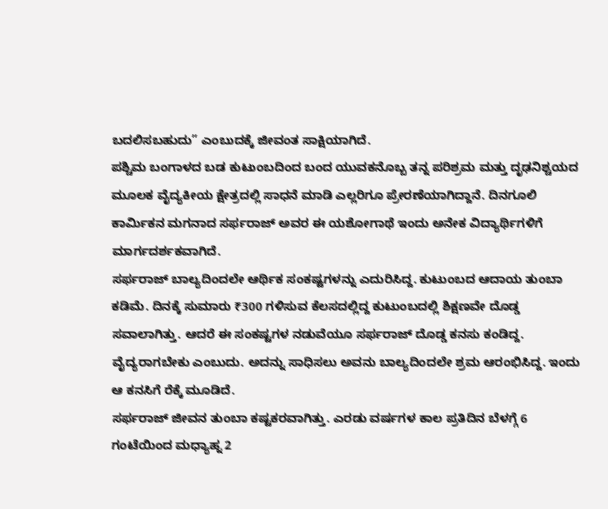ಬದಲಿಸಬಹುದು” ಎಂಬುದಕ್ಕೆ ಜೀವಂತ ಸಾಕ್ಷಿಯಾಗಿದೆ.
ಪಶ್ಚಿಮ ಬಂಗಾಳದ ಬಡ ಕುಟುಂಬದಿಂದ ಬಂದ ಯುವಕನೊಬ್ಬ ತನ್ನ ಪರಿಶ್ರಮ ಮತ್ತು ದೃಢನಿಶ್ಚಯದ ಮೂಲಕ ವೈದ್ಯಕೀಯ ಕ್ಷೇತ್ರದಲ್ಲಿ ಸಾಧನೆ ಮಾಡಿ ಎಲ್ಲರಿಗೂ ಪ್ರೇರಣೆಯಾಗಿದ್ದಾನೆ. ದಿನಗೂಲಿ ಕಾರ್ಮಿಕನ ಮಗನಾದ ಸರ್ಫರಾಜ್ ಅವರ ಈ ಯಶೋಗಾಥೆ ಇಂದು ಅನೇಕ ವಿದ್ಯಾರ್ಥಿಗಳಿಗೆ ಮಾರ್ಗದರ್ಶಕವಾಗಿದೆ.
ಸರ್ಫರಾಜ್ ಬಾಲ್ಯದಿಂದಲೇ ಆರ್ಥಿಕ ಸಂಕಷ್ಟಗಳನ್ನು ಎದುರಿಸಿದ್ದ. ಕುಟುಂಬದ ಆದಾಯ ತುಂಬಾ ಕಡಿಮೆ. ದಿನಕ್ಕೆ ಸುಮಾರು ₹300 ಗಳಿಸುವ ಕೆಲಸದಲ್ಲಿದ್ದ ಕುಟುಂಬದಲ್ಲಿ ಶಿಕ್ಷಣವೇ ದೊಡ್ಡ ಸವಾಲಾಗಿತ್ತು. ಆದರೆ ಈ ಸಂಕಷ್ಟಗಳ ನಡುವೆಯೂ ಸರ್ಫರಾಜ್ ದೊಡ್ಡ ಕನಸು ಕಂಡಿದ್ದ. ವೈದ್ಯರಾಗಬೇಕು ಎಂಬುದು. ಅದನ್ನು ಸಾಧಿಸಲು ಅವನು ಬಾಲ್ಯದಿಂದಲೇ ಶ್ರಮ ಆರಂಭಿಸಿದ್ದ. ಇಂದು ಆ ಕನಸಿಗೆ ರೆಕ್ಕೆ ಮೂಡಿದೆ.
ಸರ್ಫರಾಜ್ ಜೀವನ ತುಂಬಾ ಕಷ್ಟಕರವಾಗಿತ್ತು. ಎರಡು ವರ್ಷಗಳ ಕಾಲ ಪ್ರತಿದಿನ ಬೆಳಗ್ಗೆ 6 ಗಂಟೆಯಿಂದ ಮಧ್ಯಾಹ್ನ 2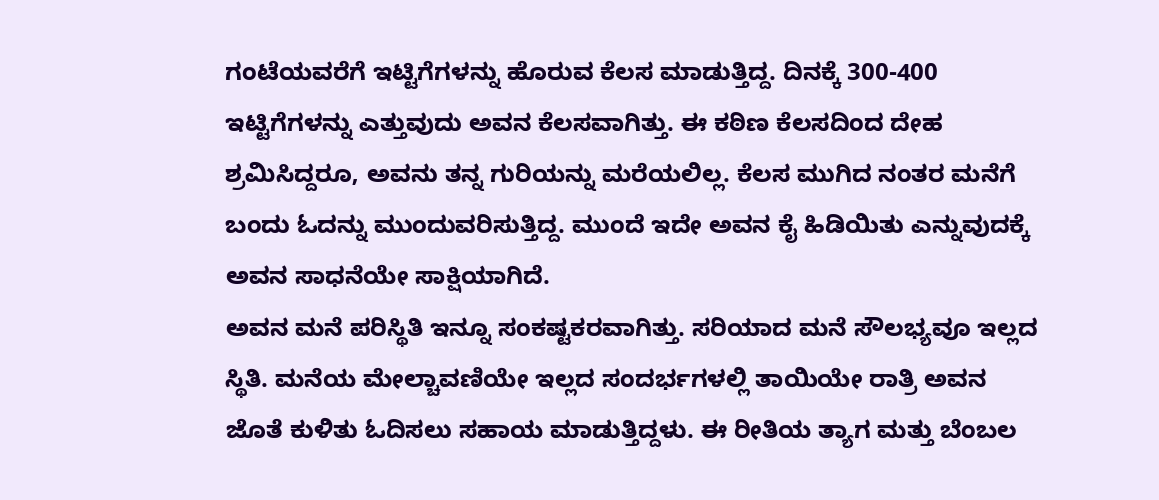ಗಂಟೆಯವರೆಗೆ ಇಟ್ಟಿಗೆಗಳನ್ನು ಹೊರುವ ಕೆಲಸ ಮಾಡುತ್ತಿದ್ದ. ದಿನಕ್ಕೆ 300-400 ಇಟ್ಟಿಗೆಗಳನ್ನು ಎತ್ತುವುದು ಅವನ ಕೆಲಸವಾಗಿತ್ತು. ಈ ಕಠಿಣ ಕೆಲಸದಿಂದ ದೇಹ ಶ್ರಮಿಸಿದ್ದರೂ, ಅವನು ತನ್ನ ಗುರಿಯನ್ನು ಮರೆಯಲಿಲ್ಲ. ಕೆಲಸ ಮುಗಿದ ನಂತರ ಮನೆಗೆ ಬಂದು ಓದನ್ನು ಮುಂದುವರಿಸುತ್ತಿದ್ದ. ಮುಂದೆ ಇದೇ ಅವನ ಕೈ ಹಿಡಿಯಿತು ಎನ್ನುವುದಕ್ಕೆ ಅವನ ಸಾಧನೆಯೇ ಸಾಕ್ಷಿಯಾಗಿದೆ.
ಅವನ ಮನೆ ಪರಿಸ್ಥಿತಿ ಇನ್ನೂ ಸಂಕಷ್ಟಕರವಾಗಿತ್ತು. ಸರಿಯಾದ ಮನೆ ಸೌಲಭ್ಯವೂ ಇಲ್ಲದ ಸ್ಥಿತಿ. ಮನೆಯ ಮೇಲ್ಚಾವಣಿಯೇ ಇಲ್ಲದ ಸಂದರ್ಭಗಳಲ್ಲಿ ತಾಯಿಯೇ ರಾತ್ರಿ ಅವನ ಜೊತೆ ಕುಳಿತು ಓದಿಸಲು ಸಹಾಯ ಮಾಡುತ್ತಿದ್ದಳು. ಈ ರೀತಿಯ ತ್ಯಾಗ ಮತ್ತು ಬೆಂಬಲ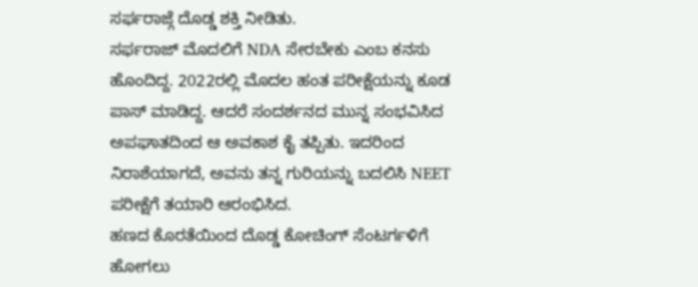ಸರ್ಫರಾಜ್ಗೆ ದೊಡ್ಡ ಶಕ್ತಿ ನೀಡಿತು.
ಸರ್ಫರಾಜ್ ಮೊದಲಿಗೆ NDA ಸೇರಬೇಕು ಎಂಬ ಕನಸು ಹೊಂದಿದ್ದ. 2022ರಲ್ಲಿ ಮೊದಲ ಹಂತ ಪರೀಕ್ಷೆಯನ್ನು ಕೂಡ ಪಾಸ್ ಮಾಡಿದ್ದ. ಆದರೆ ಸಂದರ್ಶನದ ಮುನ್ನ ಸಂಭವಿಸಿದ ಅಪಘಾತದಿಂದ ಆ ಅವಕಾಶ ಕೈ ತಪ್ಪಿತು. ಇದರಿಂದ ನಿರಾಶೆಯಾಗದೆ, ಅವನು ತನ್ನ ಗುರಿಯನ್ನು ಬದಲಿಸಿ NEET ಪರೀಕ್ಷೆಗೆ ತಯಾರಿ ಆರಂಭಿಸಿದ.
ಹಣದ ಕೊರತೆಯಿಂದ ದೊಡ್ಡ ಕೋಚಿಂಗ್ ಸೆಂಟರ್ಗಳಿಗೆ ಹೋಗಲು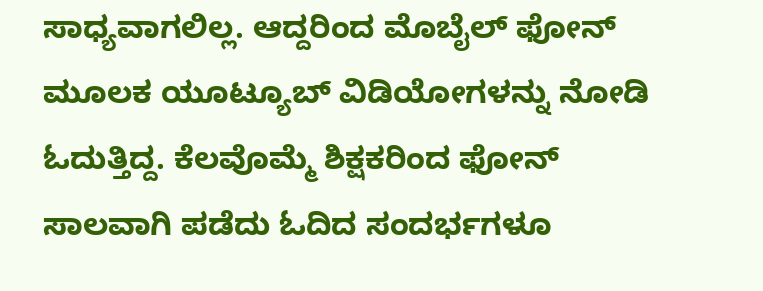ಸಾಧ್ಯವಾಗಲಿಲ್ಲ. ಆದ್ದರಿಂದ ಮೊಬೈಲ್ ಫೋನ್ ಮೂಲಕ ಯೂಟ್ಯೂಬ್ ವಿಡಿಯೋಗಳನ್ನು ನೋಡಿ ಓದುತ್ತಿದ್ದ. ಕೆಲವೊಮ್ಮೆ ಶಿಕ್ಷಕರಿಂದ ಫೋನ್ ಸಾಲವಾಗಿ ಪಡೆದು ಓದಿದ ಸಂದರ್ಭಗಳೂ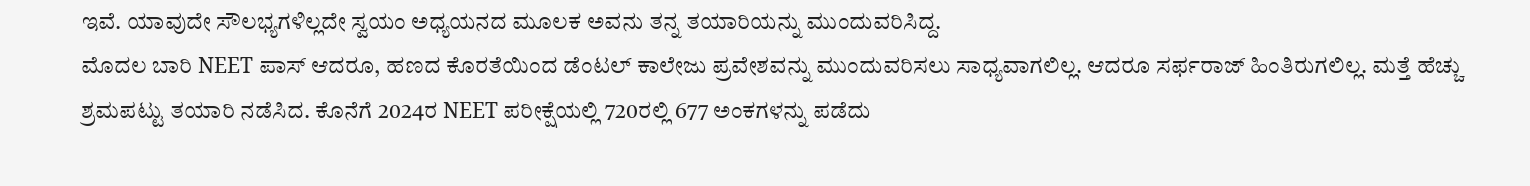ಇವೆ. ಯಾವುದೇ ಸೌಲಭ್ಯಗಳಿಲ್ಲದೇ ಸ್ವಯಂ ಅಧ್ಯಯನದ ಮೂಲಕ ಅವನು ತನ್ನ ತಯಾರಿಯನ್ನು ಮುಂದುವರಿಸಿದ್ದ.
ಮೊದಲ ಬಾರಿ NEET ಪಾಸ್ ಆದರೂ, ಹಣದ ಕೊರತೆಯಿಂದ ಡೆಂಟಲ್ ಕಾಲೇಜು ಪ್ರವೇಶವನ್ನು ಮುಂದುವರಿಸಲು ಸಾಧ್ಯವಾಗಲಿಲ್ಲ. ಆದರೂ ಸರ್ಫರಾಜ್ ಹಿಂತಿರುಗಲಿಲ್ಲ. ಮತ್ತೆ ಹೆಚ್ಚು ಶ್ರಮಪಟ್ಟು ತಯಾರಿ ನಡೆಸಿದ. ಕೊನೆಗೆ 2024ರ NEET ಪರೀಕ್ಷೆಯಲ್ಲಿ 720ರಲ್ಲಿ 677 ಅಂಕಗಳನ್ನು ಪಡೆದು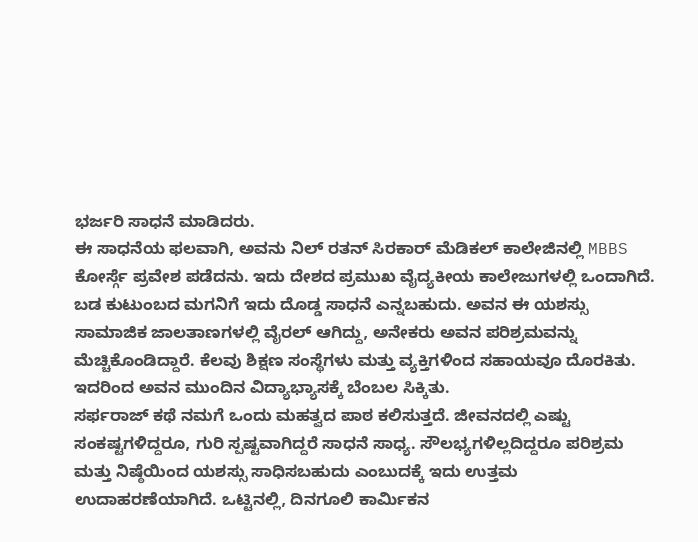ಭರ್ಜರಿ ಸಾಧನೆ ಮಾಡಿದರು.
ಈ ಸಾಧನೆಯ ಫಲವಾಗಿ, ಅವನು ನಿಲ್ ರತನ್ ಸಿರಕಾರ್ ಮೆಡಿಕಲ್ ಕಾಲೇಜಿನಲ್ಲಿ MBBS ಕೋರ್ಸ್ಗೆ ಪ್ರವೇಶ ಪಡೆದನು. ಇದು ದೇಶದ ಪ್ರಮುಖ ವೈದ್ಯಕೀಯ ಕಾಲೇಜುಗಳಲ್ಲಿ ಒಂದಾಗಿದೆ. ಬಡ ಕುಟುಂಬದ ಮಗನಿಗೆ ಇದು ದೊಡ್ಡ ಸಾಧನೆ ಎನ್ನಬಹುದು. ಅವನ ಈ ಯಶಸ್ಸು ಸಾಮಾಜಿಕ ಜಾಲತಾಣಗಳಲ್ಲಿ ವೈರಲ್ ಆಗಿದ್ದು, ಅನೇಕರು ಅವನ ಪರಿಶ್ರಮವನ್ನು ಮೆಚ್ಚಿಕೊಂಡಿದ್ದಾರೆ. ಕೆಲವು ಶಿಕ್ಷಣ ಸಂಸ್ಥೆಗಳು ಮತ್ತು ವ್ಯಕ್ತಿಗಳಿಂದ ಸಹಾಯವೂ ದೊರಕಿತು. ಇದರಿಂದ ಅವನ ಮುಂದಿನ ವಿದ್ಯಾಭ್ಯಾಸಕ್ಕೆ ಬೆಂಬಲ ಸಿಕ್ಕಿತು.
ಸರ್ಫರಾಜ್ ಕಥೆ ನಮಗೆ ಒಂದು ಮಹತ್ವದ ಪಾಠ ಕಲಿಸುತ್ತದೆ. ಜೀವನದಲ್ಲಿ ಎಷ್ಟು ಸಂಕಷ್ಟಗಳಿದ್ದರೂ, ಗುರಿ ಸ್ಪಷ್ಟವಾಗಿದ್ದರೆ ಸಾಧನೆ ಸಾಧ್ಯ. ಸೌಲಭ್ಯಗಳಿಲ್ಲದಿದ್ದರೂ ಪರಿಶ್ರಮ ಮತ್ತು ನಿಷ್ಠೆಯಿಂದ ಯಶಸ್ಸು ಸಾಧಿಸಬಹುದು ಎಂಬುದಕ್ಕೆ ಇದು ಉತ್ತಮ ಉದಾಹರಣೆಯಾಗಿದೆ. ಒಟ್ಟಿನಲ್ಲಿ, ದಿನಗೂಲಿ ಕಾರ್ಮಿಕನ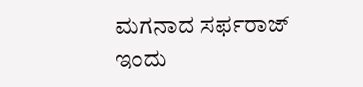ಮಗನಾದ ಸರ್ಫರಾಜ್ ಇಂದು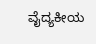ವೈದ್ಯಕೀಯ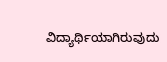ವಿದ್ಯಾರ್ಥಿಯಾಗಿರುವುದು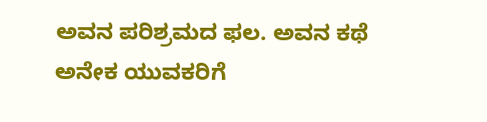ಅವನ ಪರಿಶ್ರಮದ ಫಲ. ಅವನ ಕಥೆ ಅನೇಕ ಯುವಕರಿಗೆ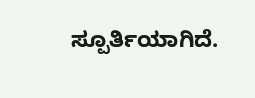ಸ್ಪೂರ್ತಿಯಾಗಿದೆ.